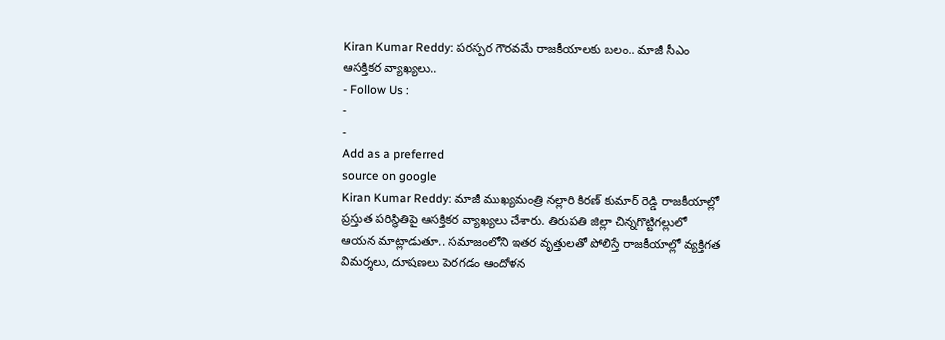Kiran Kumar Reddy: పరస్పర గౌరవమే రాజకీయాలకు బలం.. మాజీ సీఎం ఆసక్తికర వ్యాఖ్యలు..
- Follow Us :
-
-
Add as a preferred
source on google
Kiran Kumar Reddy: మాజీ ముఖ్యమంత్రి నల్లారి కిరణ్ కుమార్ రెడ్డి రాజకీయాల్లో ప్రస్తుత పరిస్థితిపై ఆసక్తికర వ్యాఖ్యలు చేశారు. తిరుపతి జిల్లా చిన్నగొట్టిగల్లులో ఆయన మాట్లాడుతూ.. సమాజంలోని ఇతర వృత్తులతో పోలిస్తే రాజకీయాల్లో వ్యక్తిగత విమర్శలు, దూషణలు పెరగడం ఆందోళన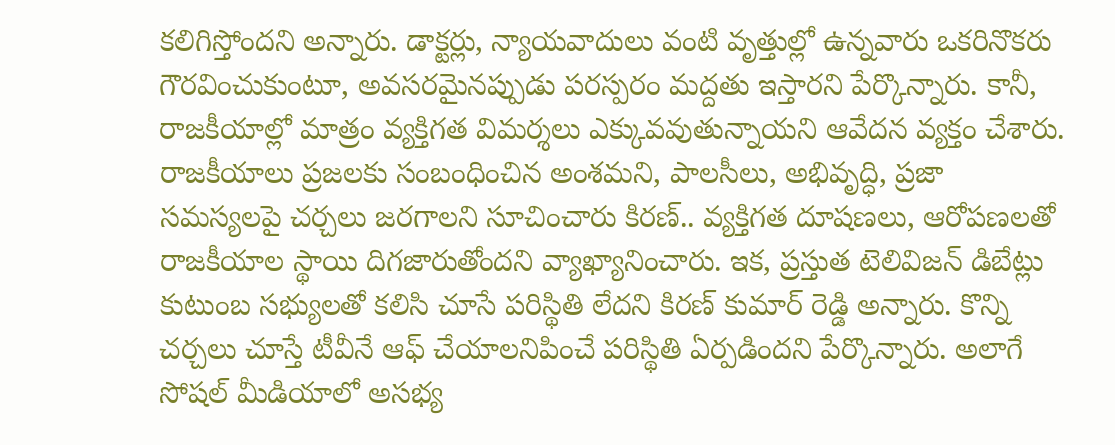కలిగిస్తోందని అన్నారు. డాక్టర్లు, న్యాయవాదులు వంటి వృత్తుల్లో ఉన్నవారు ఒకరినొకరు గౌరవించుకుంటూ, అవసరమైనప్పుడు పరస్పరం మద్దతు ఇస్తారని పేర్కొన్నారు. కానీ, రాజకీయాల్లో మాత్రం వ్యక్తిగత విమర్శలు ఎక్కువవుతున్నాయని ఆవేదన వ్యక్తం చేశారు.
రాజకీయాలు ప్రజలకు సంబంధించిన అంశమని, పాలసీలు, అభివృద్ధి, ప్రజా సమస్యలపై చర్చలు జరగాలని సూచించారు కిరణ్.. వ్యక్తిగత దూషణలు, ఆరోపణలతో రాజకీయాల స్థాయి దిగజారుతోందని వ్యాఖ్యానించారు. ఇక, ప్రస్తుత టెలివిజన్ డిబేట్లు కుటుంబ సభ్యులతో కలిసి చూసే పరిస్థితి లేదని కిరణ్ కుమార్ రెడ్డి అన్నారు. కొన్ని చర్చలు చూస్తే టీవీనే ఆఫ్ చేయాలనిపించే పరిస్థితి ఏర్పడిందని పేర్కొన్నారు. అలాగే సోషల్ మీడియాలో అసభ్య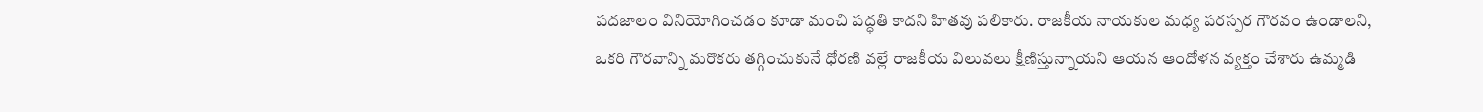పదజాలం వినియోగించడం కూడా మంచి పద్ధతి కాదని హితవు పలికారు. రాజకీయ నాయకుల మధ్య పరస్పర గౌరవం ఉండాలని, ఒకరి గౌరవాన్ని మరొకరు తగ్గించుకునే ధోరణి వల్లే రాజకీయ విలువలు క్షీణిస్తున్నాయని ఆయన ఆందోళన వ్యక్తం చేశారు ఉమ్మడి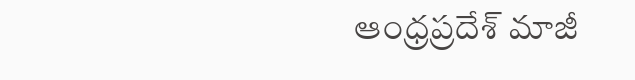ఆంధ్రప్రదేశ్ మాజీ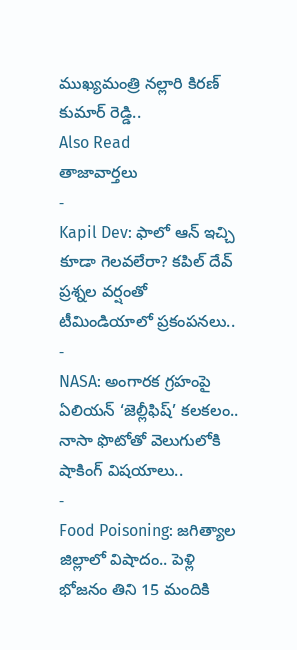ముఖ్యమంత్రి నల్లారి కిరణ్ కుమార్ రెడ్డి..
Also Read
తాజావార్తలు
-
Kapil Dev: ఫాలో ఆన్ ఇచ్చి కూడా గెలవలేరా? కపిల్ దేవ్ ప్రశ్నల వర్షంతో టీమిండియాలో ప్రకంపనలు..
-
NASA: అంగారక గ్రహంపై ఏలియన్ ‘జెల్లీఫిష్’ కలకలం.. నాసా ఫొటోతో వెలుగులోకి షాకింగ్ విషయాలు..
-
Food Poisoning: జగిత్యాల జిల్లాలో విషాదం.. పెళ్లి భోజనం తిని 15 మందికి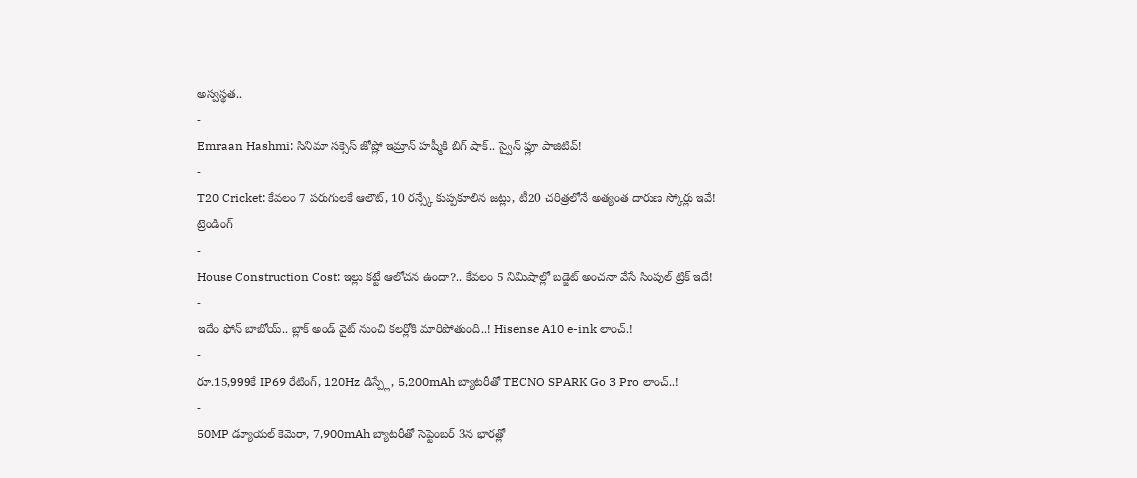అస్వస్థత..
-
Emraan Hashmi: సినిమా సక్సెస్ జోష్లో ఇమ్రాన్ హష్మీకి బిగ్ షాక్.. స్వైన్ ఫ్లూ పాజిటివ్!
-
T20 Cricket: కేవలం 7 పరుగులకే ఆలౌట్, 10 రన్స్కే కుప్పకూలిన జట్లు, టీ20 చరిత్రలోనే అత్యంత దారుణ స్కోర్లు ఇవే!
ట్రెండింగ్
-
House Construction Cost: ఇల్లు కట్టే ఆలోచన ఉందా?.. కేవలం 5 నిమిషాల్లో బడ్జెట్ అంచనా వేసే సింపుల్ ట్రిక్ ఇదే!
-
ఇదేం ఫోన్ బాబోయ్.. బ్లాక్ అండ్ వైట్ నుంచి కలర్లోకి మారిపోతుంది..! Hisense A10 e-ink లాంచ్.!
-
రూ.15,999కే IP69 రేటింగ్, 120Hz డిస్ప్లే, 5,200mAh బ్యాటరీతో TECNO SPARK Go 3 Pro లాంచ్..!
-
50MP డ్యూయల్ కెమెరా, 7,900mAh బ్యాటరీతో సెప్టెంబర్ 3న భారత్లో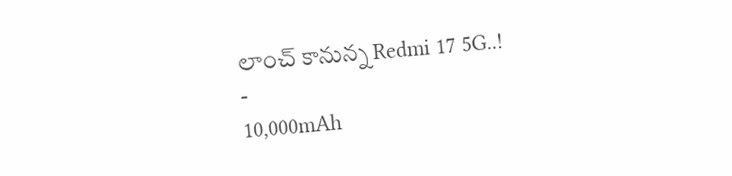లాంచ్ కానున్న Redmi 17 5G..!
-
10,000mAh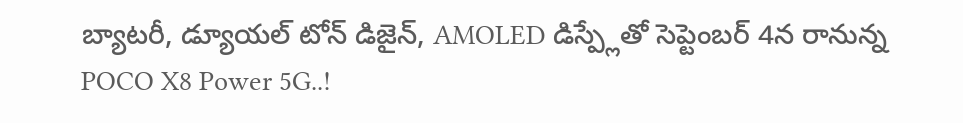బ్యాటరీ, డ్యూయల్ టోన్ డిజైన్, AMOLED డిస్ప్లేతో సెప్టెంబర్ 4న రానున్న POCO X8 Power 5G..!